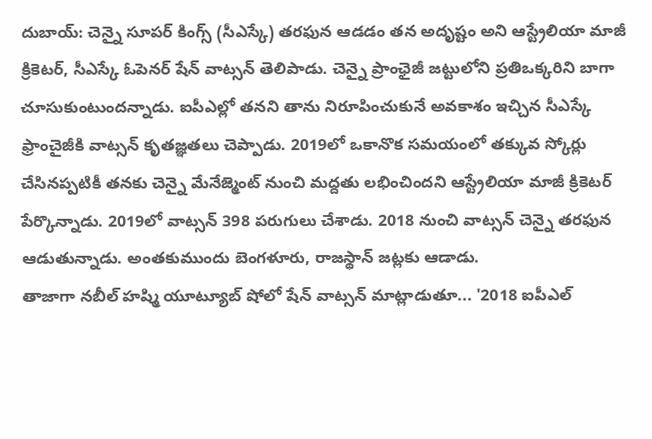దుబాయ్: చెన్నై సూపర్ కింగ్స్ (సీఎస్కే) తరఫున ఆడడం తన అదృష్టం అని ఆస్ట్రేలియా మాజీ క్రికెటర్, సీఎస్కే ఓపెనర్ షేన్ వాట్సన్ తెలిపాడు. చెన్నై ప్రాంఛైజీ జట్టులోని ప్రతిఒక్కరిని బాగా చూసుకుంటుందన్నాడు. ఐపీఎల్లో తనని తాను నిరూపించుకునే అవకాశం ఇచ్చిన సీఎస్కే ఫ్రాంచైజీకి వాట్సన్ కృతజ్ఞతలు చెప్పాడు. 2019లో ఒకానొక సమయంలో తక్కువ స్కోర్లు చేసినప్పటికీ తనకు చెన్నై మేనేజ్మెంట్ నుంచి మద్దతు లభించిందని ఆస్ట్రేలియా మాజీ క్రికెటర్ పేర్కొన్నాడు. 2019లో వాట్సన్ 398 పరుగులు చేశాడు. 2018 నుంచి వాట్సన్ చెన్నై తరఫున ఆడుతున్నాడు. అంతకుముందు బెంగళూరు, రాజస్థాన్ జట్లకు ఆడాడు.
తాజాగా నబీల్ హష్మి యూట్యూబ్ షోలో షేన్ వాట్సన్ మాట్లాడుతూ... '2018 ఐపీఎల్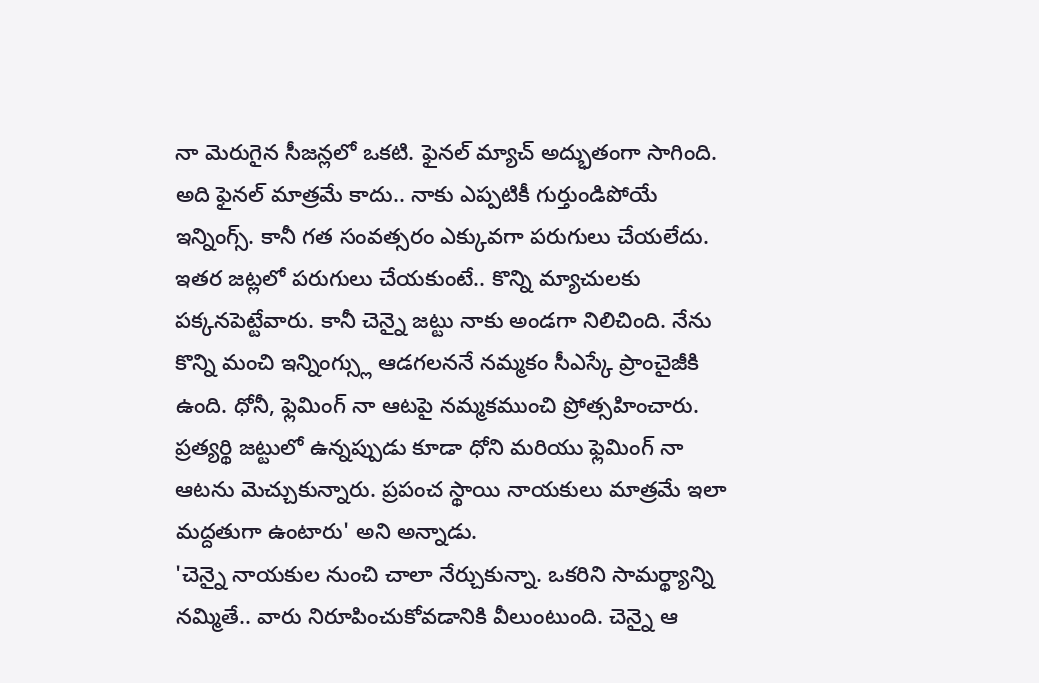నా మెరుగైన సీజన్లలో ఒకటి. ఫైనల్ మ్యాచ్ అద్భుతంగా సాగింది. అది ఫైనల్ మాత్రమే కాదు.. నాకు ఎప్పటికీ గుర్తుండిపోయే ఇన్నింగ్స్. కానీ గత సంవత్సరం ఎక్కువగా పరుగులు చేయలేదు. ఇతర జట్లలో పరుగులు చేయకుంటే.. కొన్ని మ్యాచులకు పక్కనపెట్టేవారు. కానీ చెన్నై జట్టు నాకు అండగా నిలిచింది. నేను కొన్ని మంచి ఇన్నింగ్స్లు ఆడగలననే నమ్మకం సీఎస్కే ప్రాంచైజీకి ఉంది. ధోనీ, ఫ్లెమింగ్ నా ఆటపై నమ్మకముంచి ప్రోత్సహించారు. ప్రత్యర్థి జట్టులో ఉన్నప్పుడు కూడా ధోని మరియు ఫ్లెమింగ్ నా ఆటను మెచ్చుకున్నారు. ప్రపంచ స్థాయి నాయకులు మాత్రమే ఇలా మద్దతుగా ఉంటారు' అని అన్నాడు.
'చెన్నై నాయకుల నుంచి చాలా నేర్చుకున్నా. ఒకరిని సామర్థ్యాన్ని నమ్మితే.. వారు నిరూపించుకోవడానికి వీలుంటుంది. చెన్నై ఆ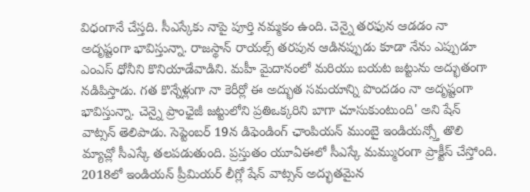విధంగానే చేస్తది. సీఎస్కేకు నాపై పూర్తి నమ్మకం ఉంది. చెన్నై తరఫున ఆడడం నా అదృష్టంగా భావిస్తున్నా. రాజస్థాన్ రాయల్స్ తరపున ఆడినప్పుడు కూడా నేను ఎప్పుడూ ఎంఎస్ ధోనీని కొనియాడేవాడిని. మహీ మైదానంలో మరియు బయట జట్టును అద్భుతంగా నడిపిస్తాడు. గత కొన్నేళ్లుగా నా కెరీర్లో ఈ అద్భుత సమయాన్ని పొందడం నా అదృష్టంగా భావిస్తున్నా. చెన్నై ప్రాంఛైజీ జట్టులోని ప్రతిఒక్కరిని బాగా చూసుకుంటుంది' అని షేన్ వాట్సన్ తెలిపాడు. సెప్టెంబర్ 19న డిఫెండింగ్ ఛాంపియన్ ముంబై ఇండియన్స్తో తొలి మ్యాచ్లో సీఎస్కే తలపడుతుంది. ప్రస్తుతం యూఏఈలో సీఎస్కే మమ్మురంగా ప్రాక్టీస్ చేస్తోంది.
2018లో ఇండియన్ ప్రీమియర్ లీగ్లో షేన్ వాట్సన్ అద్భుతమైన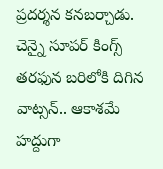ప్రదర్శన కనబర్చాడు. చెన్నై సూపర్ కింగ్స్ తరఫున బరిలోకి దిగిన వాట్సన్.. ఆకాశమే హద్దుగా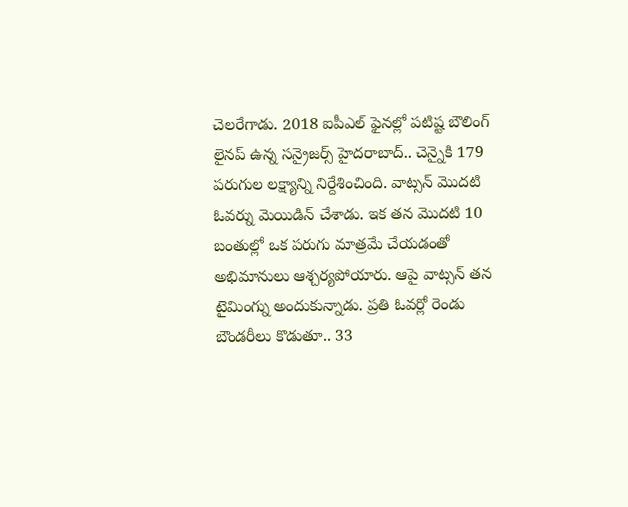చెలరేగాడు. 2018 ఐపీఎల్ ఫైనల్లో పటిష్ట బౌలింగ్ లైనప్ ఉన్న సన్రైజర్స్ హైదరాబాద్.. చెన్నైకి 179 పరుగుల లక్ష్యాన్ని నిర్దేశించింది. వాట్సన్ మొదటి ఓవర్ను మెయిడిన్ చేశాడు. ఇక తన మొదటి 10 బంతుల్లో ఒక పరుగు మాత్రమే చేయడంతో అభిమానులు ఆశ్చర్యపోయారు. ఆపై వాట్సన్ తన టైమింగ్ను అందుకున్నాడు. ప్రతి ఓవర్లో రెండు బౌండరీలు కొడుతూ.. 33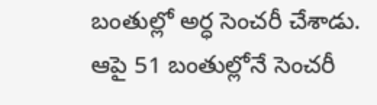బంతుల్లో అర్ధ సెంచరీ చేశాడు. ఆపై 51 బంతుల్లోనే సెంచరీ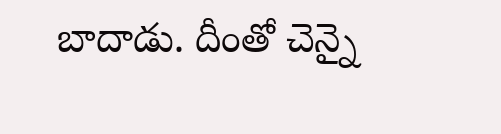బాదాడు. దీంతో చెన్నై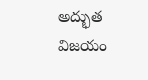అద్భుత విజయం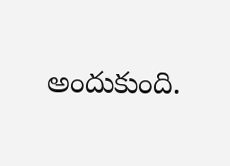అందుకుంది.